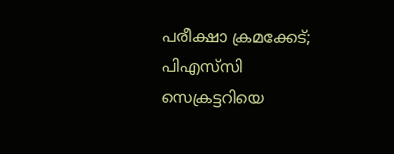പരീക്ഷാ ക്രമക്കേട്; പിഎസ്‌സി സെക്രട്ടറിയെ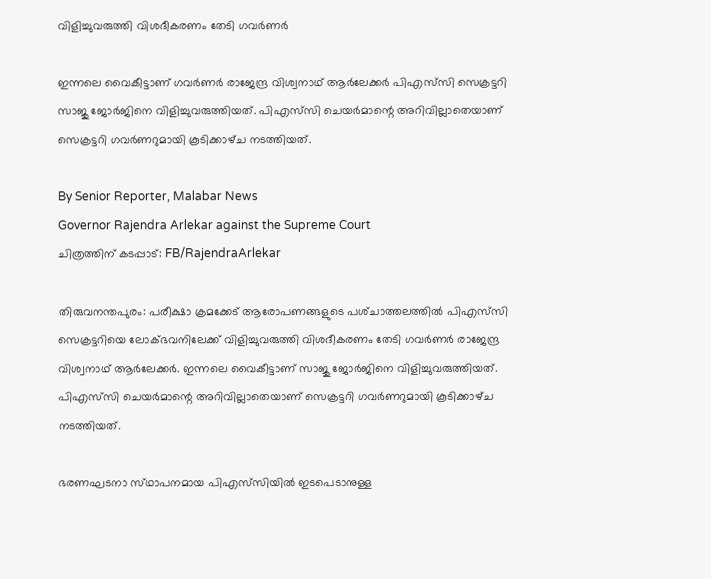വിളിച്ചുവരുത്തി വിശദീകരണം തേടി ഗവർണർ

ഇന്നലെ വൈകീട്ടാണ് ഗവർണർ രാജേന്ദ്ര വിശ്വനാഥ് ആർലേക്കർ പിഎസ്‌സി സെക്രട്ടറി സാജു ജോർജിനെ വിളിച്ചുവരുത്തിയത്. പിഎസ്‌സി ചെയർമാന്റെ അറിവില്ലാതെയാണ് സെക്രട്ടറി ഗവർണറുമായി കൂടിക്കാഴ്‌ച നടത്തിയത്.

By Senior Reporter, Malabar News
Governor Rajendra Arlekar against the Supreme Court
ചിത്രത്തിന് കടപ്പാട്: FB/RajendraArlekar

തിരുവനന്തപുരം: പരീക്ഷാ ക്രമക്കേട് ആരോപണങ്ങളുടെ പശ്‌ചാത്തലത്തിൽ പിഎസ്‌സി സെക്രട്ടറിയെ ലോക്‌ഭവനിലേക്ക് വിളിച്ചുവരുത്തി വിശദീകരണം തേടി ഗവർണർ രാജേന്ദ്ര വിശ്വനാഥ് ആർലേക്കർ. ഇന്നലെ വൈകീട്ടാണ് സാജു ജോർജിനെ വിളിച്ചുവരുത്തിയത്. പിഎസ്‌സി ചെയർമാന്റെ അറിവില്ലാതെയാണ് സെക്രട്ടറി ഗവർണറുമായി കൂടിക്കാഴ്‌ച നടത്തിയത്.

ഭരണഘടനാ സ്‌ഥാപനമായ പിഎസ്‌സിയിൽ ഇടപെടാനുള്ള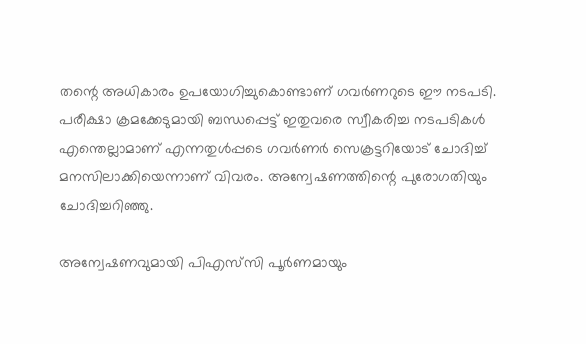തന്റെ അധികാരം ഉപയോഗിച്ചുകൊണ്ടാണ് ഗവർണറുടെ ഈ നടപടി. പരീക്ഷാ ക്രമക്കേടുമായി ബന്ധപ്പെട്ട് ഇതുവരെ സ്വീകരിച്ച നടപടികൾ എന്തെല്ലാമാണ് എന്നതുൾപ്പടെ ഗവർണർ സെക്രട്ടറിയോട് ചോദിച്ച് മനസിലാക്കിയെന്നാണ് വിവരം. അന്വേഷണത്തിന്റെ പുരോഗതിയും ചോദിച്ചറിഞ്ഞു.

അന്വേഷണവുമായി പിഎസ്‌സി പൂർണമായും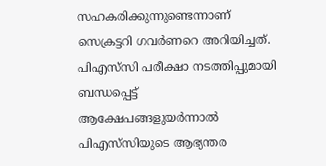സഹകരിക്കുന്നുണ്ടെന്നാണ് സെക്രട്ടറി ഗവർണറെ അറിയിച്ചത്. പിഎസ്‌സി പരീക്ഷാ നടത്തിപ്പുമായി ബന്ധപ്പെട്ട് ആക്ഷേപങ്ങളുയർന്നാൽ പിഎസ്‌സിയുടെ ആഭ്യന്തര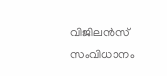വിജിലൻസ് സംവിധാനം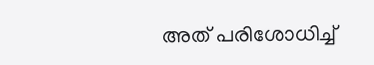അത് പരിശോധിച്ച്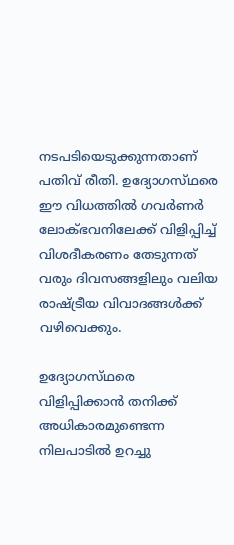നടപടിയെടുക്കുന്നതാണ് പതിവ് രീതി. ഉദ്യോഗസ്‌ഥരെ ഈ വിധത്തിൽ ഗവർണർ ലോക്‌ഭവനിലേക്ക് വിളിപ്പിച്ച് വിശദീകരണം തേടുന്നത് വരും ദിവസങ്ങളിലും വലിയ രാഷ്‌ട്രീയ വിവാദങ്ങൾക്ക് വഴിവെക്കും.

ഉദ്യോഗസ്‌ഥരെ വിളിപ്പിക്കാൻ തനിക്ക് അധികാരമുണ്ടെന്ന നിലപാടിൽ ഉറച്ചു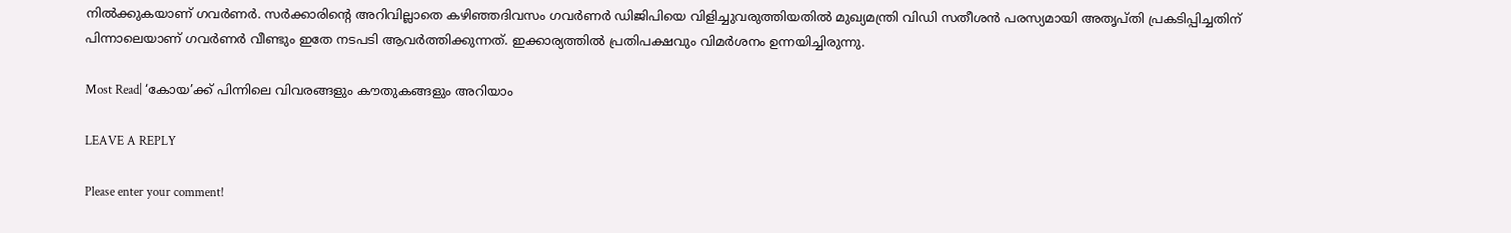നിൽക്കുകയാണ് ഗവർണർ. സർക്കാരിന്റെ അറിവില്ലാതെ കഴിഞ്ഞദിവസം ഗവർണർ ഡിജിപിയെ വിളിച്ചുവരുത്തിയതിൽ മുഖ്യമന്ത്രി വിഡി സതീശൻ പരസ്യമായി അതൃപ്‌തി പ്രകടിപ്പിച്ചതിന് പിന്നാലെയാണ് ഗവർണർ വീണ്ടും ഇതേ നടപടി ആവർത്തിക്കുന്നത്. ഇക്കാര്യത്തിൽ പ്രതിപക്ഷവും വിമർശനം ഉന്നയിച്ചിരുന്നു.

Most Read| ‘കോയ’ക്ക് പിന്നിലെ വിവരങ്ങളും കൗതുകങ്ങളും അറിയാം

LEAVE A REPLY

Please enter your comment!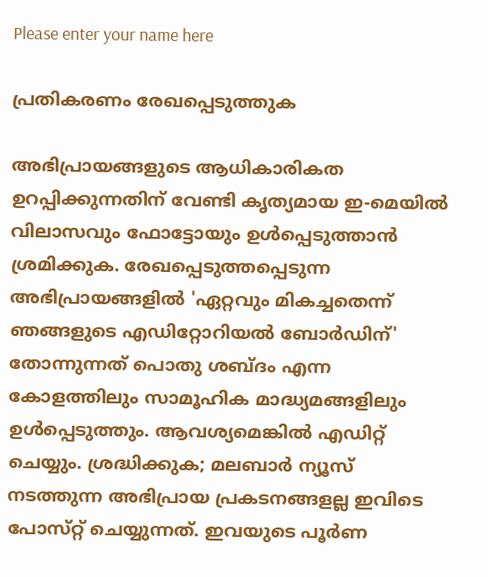Please enter your name here

പ്രതികരണം രേഖപ്പെടുത്തുക

അഭിപ്രായങ്ങളുടെ ആധികാരികത ഉറപ്പിക്കുന്നതിന് വേണ്ടി കൃത്യമായ ഇ-മെയിൽ വിലാസവും ഫോട്ടോയും ഉൾപ്പെടുത്താൻ ശ്രമിക്കുക. രേഖപ്പെടുത്തപ്പെടുന്ന അഭിപ്രായങ്ങളിൽ 'ഏറ്റവും മികച്ചതെന്ന് ഞങ്ങളുടെ എഡിറ്റോറിയൽ ബോർഡിന്' തോന്നുന്നത് പൊതു ശബ്‌ദം എന്ന കോളത്തിലും സാമൂഹിക മാദ്ധ്യമങ്ങളിലും ഉൾപ്പെടുത്തും. ആവശ്യമെങ്കിൽ എഡിറ്റ് ചെയ്യും. ശ്രദ്ധിക്കുക; മലബാർ ന്യൂസ് നടത്തുന്ന അഭിപ്രായ പ്രകടനങ്ങളല്ല ഇവിടെ പോസ്‌റ്റ് ചെയ്യുന്നത്. ഇവയുടെ പൂർണ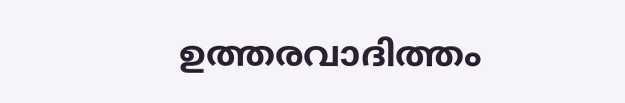ഉത്തരവാദിത്തം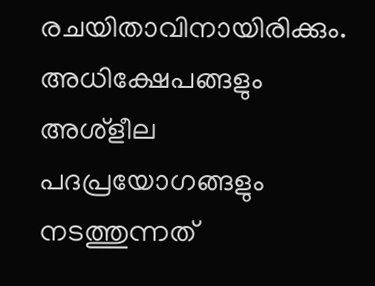രചയിതാവിനായിരിക്കും. അധിക്ഷേപങ്ങളും അശ്‌ളീല പദപ്രയോഗങ്ങളും നടത്തുന്നത്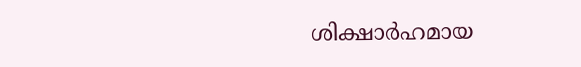ശിക്ഷാർഹമായ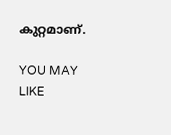കുറ്റമാണ്.

YOU MAY LIKE